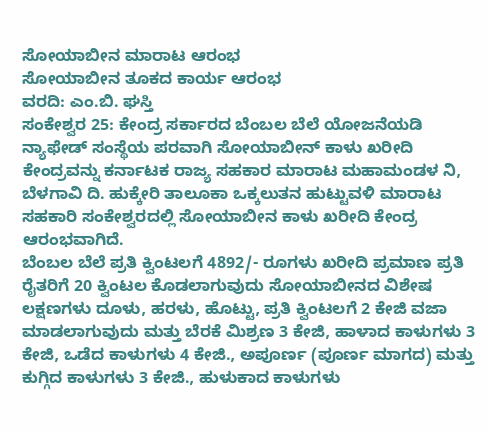ಸೋಯಾಬೀನ ಮಾರಾಟ ಆರಂಭ
ಸೋಯಾಬೀನ ತೂಕದ ಕಾರ್ಯ ಆರಂಭ
ವರದಿ: ಎಂ.ಬಿ. ಘಸ್ತಿ
ಸಂಕೇಶ್ವರ 25: ಕೇಂದ್ರ ಸರ್ಕಾರದ ಬೆಂಬಲ ಬೆಲೆ ಯೋಜನೆಯಡಿ ನ್ಯಾಫೇಡ್ ಸಂಸ್ಥೆಯ ಪರವಾಗಿ ಸೋಯಾಬೀನ್ ಕಾಳು ಖರೀದಿ ಕೇಂದ್ರವನ್ನು ಕರ್ನಾಟಕ ರಾಜ್ಯ ಸಹಕಾರ ಮಾರಾಟ ಮಹಾಮಂಡಳ ನಿ, ಬೆಳಗಾವಿ ದಿ. ಹುಕ್ಕೇರಿ ತಾಲೂಕಾ ಒಕ್ಕಲುತನ ಹುಟ್ಟುವಳಿ ಮಾರಾಟ ಸಹಕಾರಿ ಸಂಕೇಶ್ವರದಲ್ಲಿ ಸೋಯಾಬೀನ ಕಾಳು ಖರೀದಿ ಕೇಂದ್ರ ಆರಂಭವಾಗಿದೆ.
ಬೆಂಬಲ ಬೆಲೆ ಪ್ರತಿ ಕ್ವಿಂಟಲಗೆ 4892/- ರೂಗಳು ಖರೀದಿ ಪ್ರಮಾಣ ಪ್ರತಿ ರೈತರಿಗೆ 20 ಕ್ವಿಂಟಲ ಕೊಡಲಾಗುವುದು ಸೋಯಾಬೀನದ ವಿಶೇಷ ಲಕ್ಷಣಗಳು ದೂಳು, ಹರಳು, ಹೊಟ್ಟು, ಪ್ರತಿ ಕ್ವಿಂಟಲಗೆ 2 ಕೇಜಿ ವಜಾ ಮಾಡಲಾಗುವುದು ಮತ್ತು ಬೆರಕೆ ಮಿಶ್ರಣ 3 ಕೇಜಿ, ಹಾಳಾದ ಕಾಳುಗಳು 3 ಕೇಜಿ, ಒಡೆದ ಕಾಳುಗಳು 4 ಕೇಜಿ., ಅಪೂರ್ಣ (ಪೂರ್ಣ ಮಾಗದ) ಮತ್ತು ಕುಗ್ಗಿದ ಕಾಳುಗಳು 3 ಕೇಜಿ., ಹುಳುಕಾದ ಕಾಳುಗಳು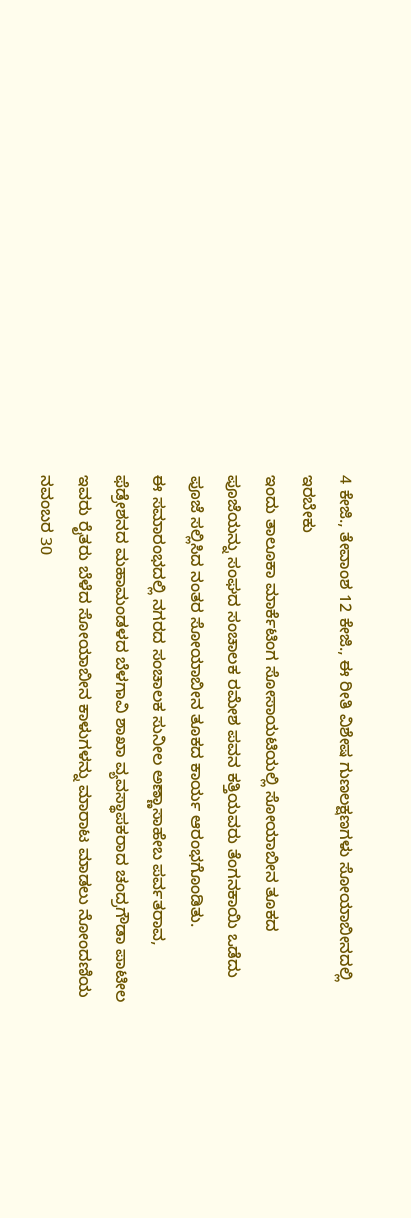4 ಕೇಜಿ., ತೇವಾಂಶ 12 ಕೇಜಿ., ಈ ರೀತಿ ವಿಶೇಷ ಗುಣಲಕ್ಷಣಗಳು ಸೋಯಾಬೀನದಲ್ಲಿ ಇರಬೇಕು
ಇಂದು ತಾಲೂಕಾ ಮಾರ್ಕೆಟಿಂಗ ಸೋಸಾಯಟಿಯಲ್ಲಿ ಸೋಯಾಬೀನ ತೂಕದ ಪೂಜೆಯನ್ನು ಸಂಘದ ಸಂಚಾಲಕ ರಮೇಶ ಪವನ ಕತ್ತಿಯವರು ತೆಂಗನಕಾಯಿ ಒಡೆದು ಪೂಜೆ ಸಲ್ಲಿಸಿದ ನಂತರ ಸೋಯಾಬೀನ ತೂಕದ ಕಾರ್ಯ ಆರಂಭಗೊಂಡಿತು.
ಈ ಸಮಾರಂಭದಲ್ಲಿ ನಗರದ ಸಂಚಾಲಕ ಸುನೀಲ ಅಣ್ಣಾಸಾಹೇಬ ಪರ್ವತರಾವ, ಫೆಡ್ರೇಶನದ ಮಹಾಮಂಡಳದ ಬೆಳಗಾವಿ ಶಾಖಾ ವ್ಯವಸ್ಥಾಪಕರಾದ ಚಂದ್ರಗೌಡಾ ಪಾಟೀಲ ಇವರು ರೈತರು ಬೆಳೆದ ಸೋಯಾಬೀನ ಕಾಳುಗಳನ್ನು ಮಾರಾಟ ಮಾಡಲು ನೋಂದಣಿಯ ನವಂಬರ 30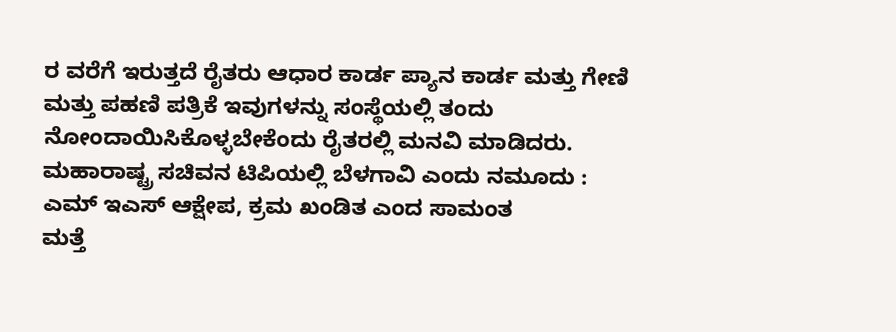ರ ವರೆಗೆ ಇರುತ್ತದೆ ರೈತರು ಆಧಾರ ಕಾರ್ಡ ಪ್ಯಾನ ಕಾರ್ಡ ಮತ್ತು ಗೇಣಿ ಮತ್ತು ಪಹಣಿ ಪತ್ರಿಕೆ ಇವುಗಳನ್ನು ಸಂಸ್ಥೆಯಲ್ಲಿ ತಂದು ನೋಂದಾಯಿಸಿಕೊಳ್ಳಬೇಕೆಂದು ರೈತರಲ್ಲಿ ಮನವಿ ಮಾಡಿದರು.
ಮಹಾರಾಷ್ಟ್ರ ಸಚಿವನ ಟಿಪಿಯಲ್ಲಿ ಬೆಳಗಾವಿ ಎಂದು ನಮೂದು : ಎಮ್ ಇಎಸ್ ಆಕ್ಷೇಪ, ಕ್ರಮ ಖಂಡಿತ ಎಂದ ಸಾಮಂತ
ಮತ್ತೆ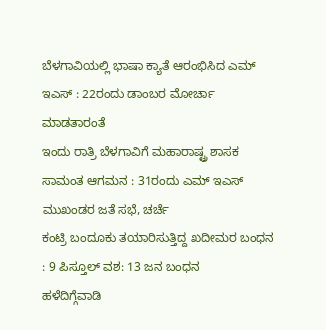ಬೆಳಗಾವಿಯಲ್ಲಿ ಭಾಷಾ ಕ್ಯಾತೆ ಆರಂಭಿಸಿದ ಎಮ್ ಇಎಸ್ : 22ರಂದು ಡಾಂಬರ ಮೋರ್ಚಾ ಮಾಡತಾರಂತೆ
ಇಂದು ರಾತ್ರಿ ಬೆಳಗಾವಿಗೆ ಮಹಾರಾಷ್ಟ್ರ ಶಾಸಕ ಸಾಮಂತ ಆಗಮನ : 31ರಂದು ಎಮ್ ಇಎಸ್ ಮುಖಂಡರ ಜತೆ ಸಭೆ, ಚರ್ಚೆ
ಕಂಟ್ರಿ ಬಂದೂಕು ತಯಾರಿಸುತ್ತಿದ್ದ ಖದೀಮರ ಬಂಧನ : 9 ಪಿಸ್ತೂಲ್ ವಶ: 13 ಜನ ಬಂಧನ
ಹಳೆದಿಗ್ಗೆವಾಡಿ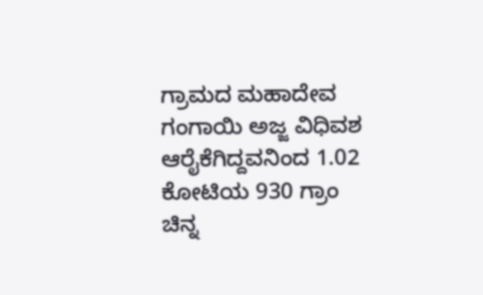ಗ್ರಾಮದ ಮಹಾದೇವ ಗಂಗಾಯಿ ಅಜ್ಜ ವಿಧಿವಶ
ಆರೈಕೆಗಿದ್ದವನಿಂದ 1.02 ಕೋಟಿಯ 930 ಗ್ರಾಂ ಚಿನ್ನ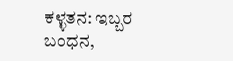ಕಳ್ಳತನ: ಇಬ್ಬರ ಬಂಧನ,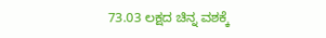73.03 ಲಕ್ಷದ ಚಿನ್ನ ವಶಕ್ಕೆ